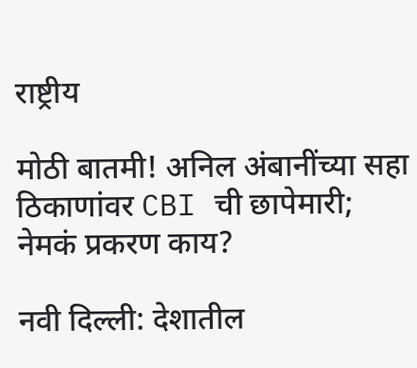राष्ट्रीय

मोठी बातमी! अनिल अंबानींच्या सहा ठिकाणांवर CBI ची छापेमारी; नेमकं प्रकरण काय?

नवी दिल्ली: देशातील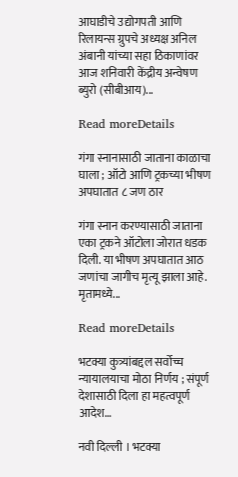आघाडीचे उद्योगपती आणि रिलायन्स ग्रुपचे अध्यक्ष अनिल अंबानी यांच्या सहा ठिकाणांवर आज शनिवारी केंद्रीय अन्वेषण ब्युरो (सीबीआय)...

Read moreDetails

गंगा स्नानासाठी जाताना काळाचा घाला ; ऑटो आणि ट्रकच्या भीषण अपघातात ८ जण ठार

गंगा स्नान करण्यासाठी जाताना एका ट्रकने ऑटोला जोरात धडक दिली. या भीषण अपघातात आठ जणांचा जागीच मृत्यू झाला आहे. मृतामध्ये...

Read moreDetails

भटक्या कुत्र्यांबद्दल सर्वोच्च न्यायालयाचा मोठा निर्णय ; संपूर्ण देशासाठी दिला हा महत्वपूर्ण आदेश…

नवी दिल्ली । भटक्या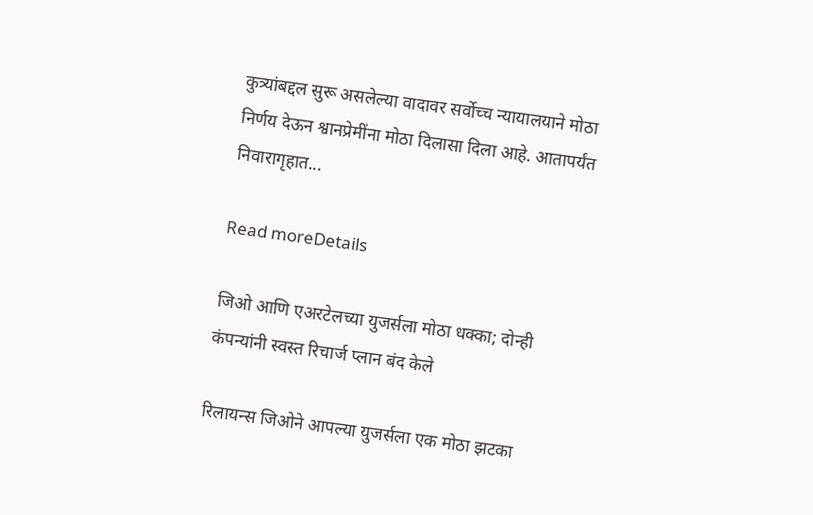कुत्र्यांबद्दल सुरू असलेल्या वादावर सर्वोच्च न्यायालयाने मोठा निर्णय देऊन श्वानप्रेमींना मोठा दिलासा दिला आहे. आतापर्यंत निवारागृहात...

Read moreDetails

जिओ आणि एअरटेलच्या युजर्सला मोठा धक्का; दोन्ही कंपन्यांनी स्वस्त रिचार्ज प्लान बंद केले

रिलायन्स जिओने आपल्या युजर्सला एक मोठा झटका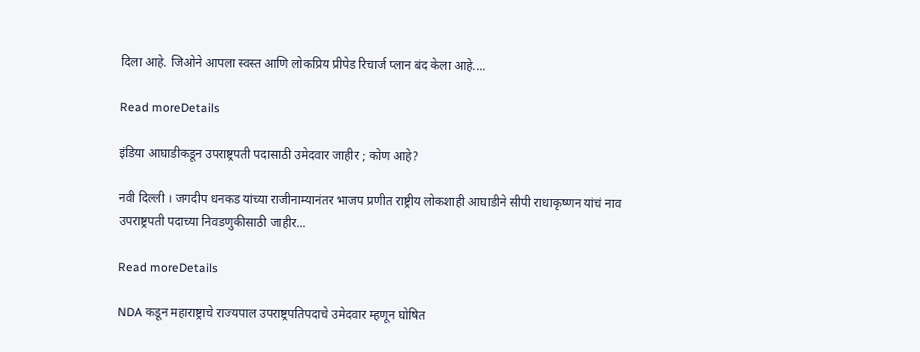दिला आहे. जिओने आपला स्वस्त आणि लोकप्रिय प्रीपेड रिचार्ज प्लान बंद केला आहे....

Read moreDetails

इंडिया आघाडीकडून उपराष्ट्रपती पदासाठी उमेदवार जाहीर ; कोण आहे?

नवी दिल्ली । जगदीप धनकड यांच्या राजीनाम्यानंतर भाजप प्रणीत राष्ट्रीय लोकशाही आघाडीने सीपी राधाकृष्णन यांचं नाव उपराष्ट्रपती पदाच्या निवडणुकीसाठी जाहीर...

Read moreDetails

NDA कडून महाराष्ट्राचे राज्यपाल उपराष्ट्रपतिपदाचे उमेदवार म्हणून घोषित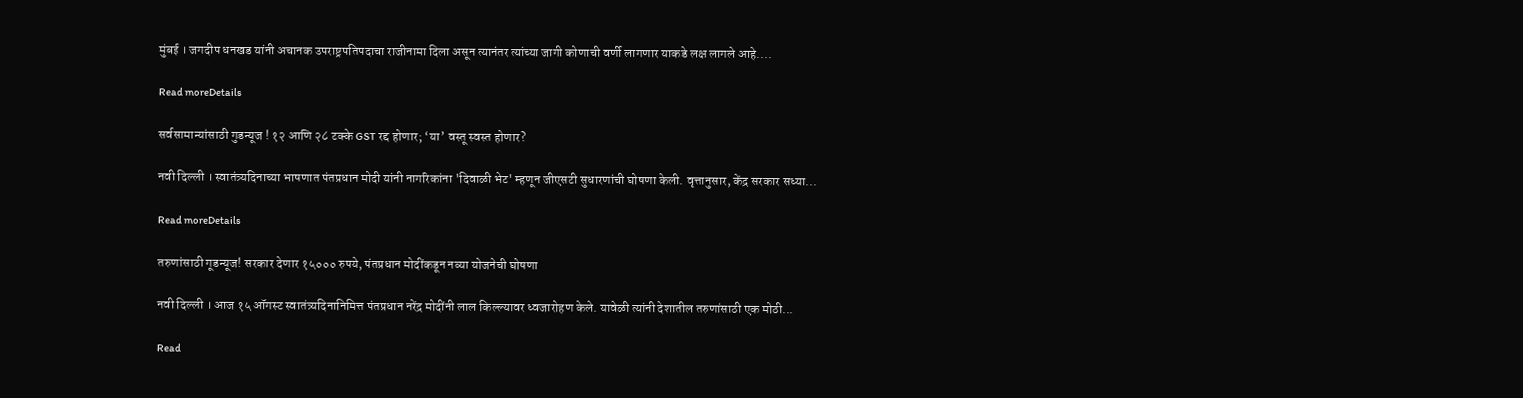मुंबई । जगदीप धनखड यांनी अचानक उपराष्ट्रपतिपदाचा राजीनामा दिला असून त्यानंतर त्यांच्या जागी कोणाची वर्णी लागणार याकडे लक्ष लागले आहे....

Read moreDetails

सर्वसामान्यांसाठी गुडन्यूज ! १२ आणि २८ टक्के GST रद्द होणार; ‘या’ वस्तू स्वस्त होणार?

नवी दिल्ली । स्वातंत्र्यदिनाच्या भाषणात पंतप्रधान मोदी यांनी नागरिकांना 'दिवाळी भेट' म्हणून जीएसटी सुधारणांची घोषणा केली. वृत्तानुसार, केंद्र सरकार सध्या...

Read moreDetails

तरुणांसाठी गूडन्यूज! सरकार देणार १५००० रुपये, पंतप्रधान मोदींकडून नव्या योजनेची घोषणा

नवी दिल्ली । आज १५ ऑगस्ट स्वातंत्र्यदिनानिमित्त पंतप्रधान नरेंद्र मोदींनी लाल किल्ल्यावर ध्वजारोहण केले. यावेळी त्यांनी देशातील तरुणांसाठी एक मोठी...

Read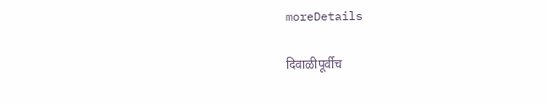moreDetails

दिवाळीपूर्वीच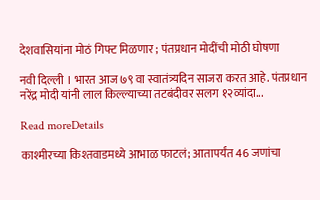देशवासियांना मोठं गिफ्ट मिळणार ; पंतप्रधान मोदींची मोठी घोषणा

नवी दिल्ली । भारत आज ७९ वा स्वातंत्र्यदिन साजरा करत आहे. पंतप्रधान नरेंद्र मोदी यांनी लाल किल्ल्याच्या तटबंदीवर सलग १२व्यांदा...

Read moreDetails

काश्मीरच्या किश्तवाडमध्ये आभाळ फाटलं; आतापर्यंत 46 जणांचा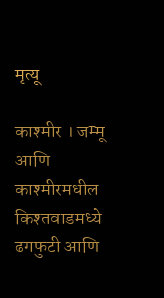मृत्यू

काश्मीर । जम्मू आणि काश्मीरमधील किश्तवाडमध्ये ढगफुटी आणि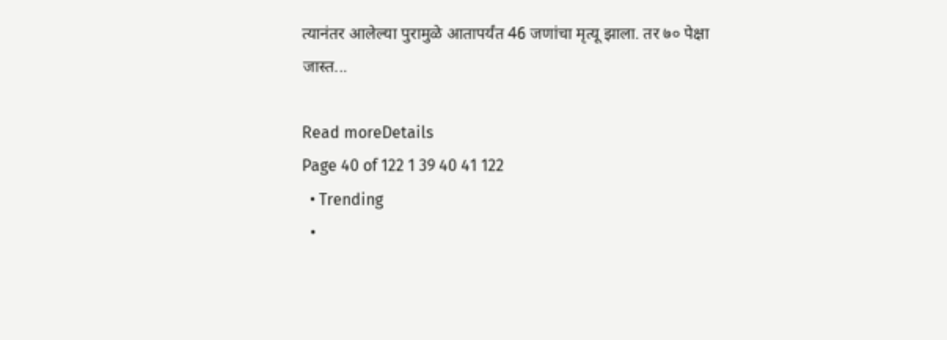त्यानंतर आलेल्या पुरामुळे आतापर्यंत 46 जणांचा मृत्यू झाला. तर ७० पेक्षा जास्त...

Read moreDetails
Page 40 of 122 1 39 40 41 122
  • Trending
  •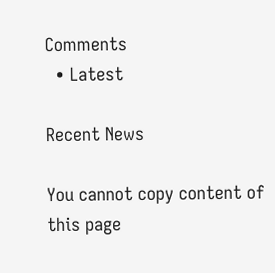Comments
  • Latest

Recent News

You cannot copy content of this page